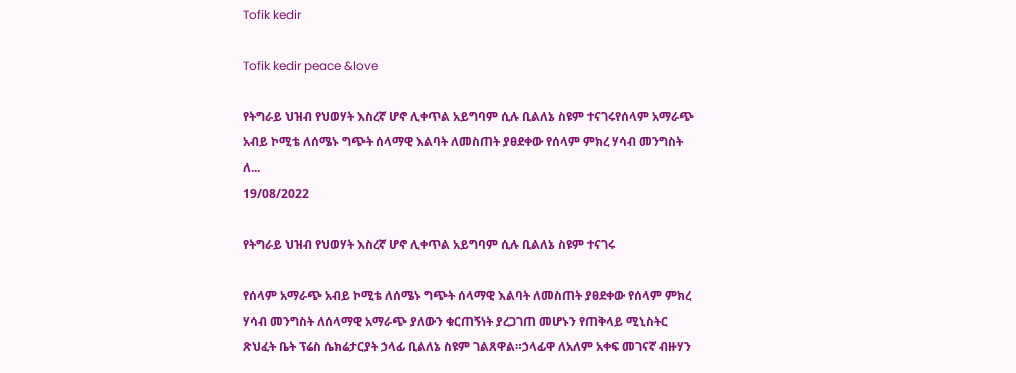Tofik kedir

Tofik kedir peace &love

የትግራይ ህዝብ የህወሃት እስረኛ ሆኖ ሊቀጥል አይግባም ሲሉ ቢልለኔ ስዩም ተናገሩየሰላም አማራጭ አብይ ኮሚቴ ለሰሜኑ ግጭት ሰላማዊ እልባት ለመስጠት ያፀደቀው የሰላም ምክረ ሃሳብ መንግስት ለ...
19/08/2022

የትግራይ ህዝብ የህወሃት እስረኛ ሆኖ ሊቀጥል አይግባም ሲሉ ቢልለኔ ስዩም ተናገሩ

የሰላም አማራጭ አብይ ኮሚቴ ለሰሜኑ ግጭት ሰላማዊ እልባት ለመስጠት ያፀደቀው የሰላም ምክረ ሃሳብ መንግስት ለሰላማዊ አማራጭ ያለውን ቁርጠኝነት ያረጋገጠ መሆኑን የጠቅላይ ሚኒስትር ጽህፈት ቤት ፕሬስ ሴክሬታርያት ኃላፊ ቢልለኔ ስዩም ገልጸዋል።ኃላፊዋ ለአለም አቀፍ መገናኛ ብዙሃን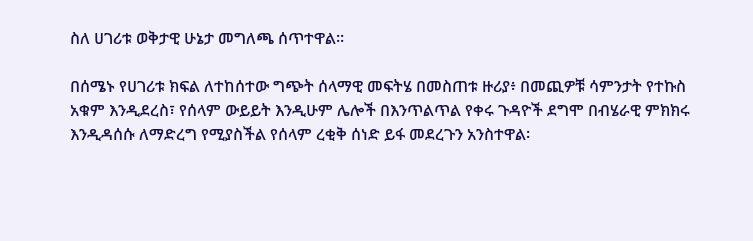ስለ ሀገሪቱ ወቅታዊ ሁኔታ መግለጫ ሰጥተዋል፡፡

በሰሜኑ የሀገሪቱ ክፍል ለተከሰተው ግጭት ሰላማዊ መፍትሄ በመስጠቱ ዙሪያ፥ በመጪዎቹ ሳምንታት የተኩስ አቁም እንዲደረስ፣ የሰላም ውይይት እንዲሁም ሌሎች በእንጥልጥል የቀሩ ጉዳዮች ደግሞ በብሄራዊ ምክክሩ እንዲዳሰሱ ለማድረግ የሚያስችል የሰላም ረቂቅ ሰነድ ይፋ መደረጉን አንስተዋል፡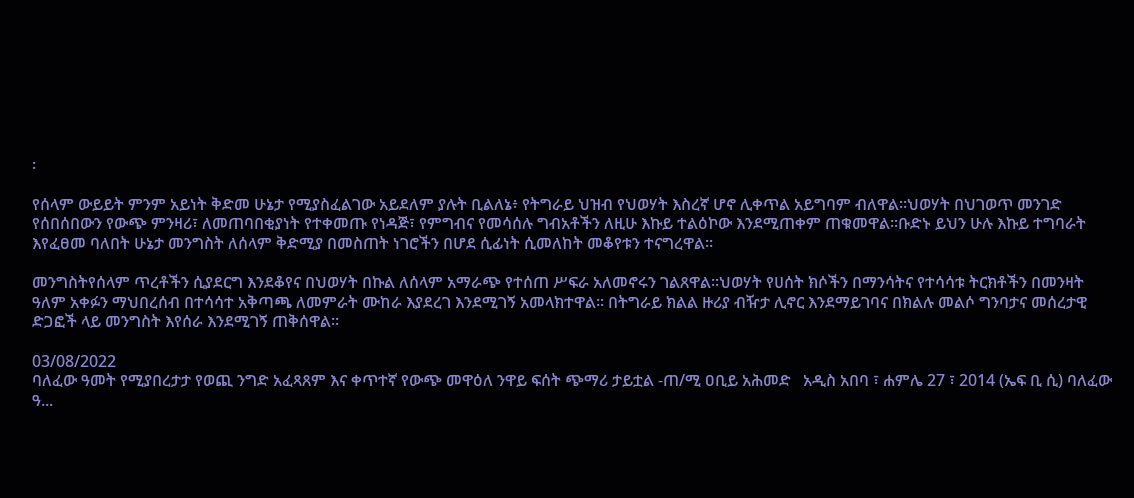፡

የሰላም ውይይት ምንም አይነት ቅድመ ሁኔታ የሚያስፈልገው አይደለም ያሉት ቢልለኔ፥ የትግራይ ህዝብ የህወሃት እስረኛ ሆኖ ሊቀጥል አይግባም ብለዋል፡፡ህወሃት በህገወጥ መንገድ የሰበሰበውን የውጭ ምንዛሪ፣ ለመጠባበቂያነት የተቀመጡ የነዳጅ፣ የምግብና የመሳሰሉ ግብአቶችን ለዚሁ እኩይ ተልዕኮው እንደሚጠቀም ጠቁመዋል።ቡድኑ ይህን ሁሉ እኩይ ተግባራት እየፈፀመ ባለበት ሁኔታ መንግስት ለሰላም ቅድሚያ በመስጠት ነገሮችን በሆደ ሲፊነት ሲመለከት መቆየቱን ተናግረዋል፡፡

መንግስትየሰላም ጥረቶችን ሲያደርግ እንደቆየና በህወሃት በኩል ለሰላም አማራጭ የተሰጠ ሥፍራ አለመኖሩን ገልጸዋል።ህወሃት የሀሰት ክሶችን በማንሳትና የተሳሳቱ ትርክቶችን በመንዛት ዓለም አቀፉን ማህበረሰብ በተሳሳተ አቅጣጫ ለመምራት ሙከራ እያደረገ እንደሚገኝ አመላክተዋል፡፡ በትግራይ ክልል ዙሪያ ብዥታ ሊኖር እንደማይገባና በክልሉ መልሶ ግንባታና መሰረታዊ ድጋፎች ላይ መንግስት እየሰራ እንደሚገኝ ጠቅሰዋል፡፡

03/08/2022
ባለፈው ዓመት የሚያበረታታ የወጪ ንግድ አፈጻጸም እና ቀጥተኛ የውጭ መዋዕለ ንዋይ ፍሰት ጭማሪ ታይቷል -ጠ/ሚ ዐቢይ አሕመድ   አዲስ አበባ ፣ ሐምሌ 27 ፣ 2014 (ኤፍ ቢ ሲ) ባለፈው ዓ...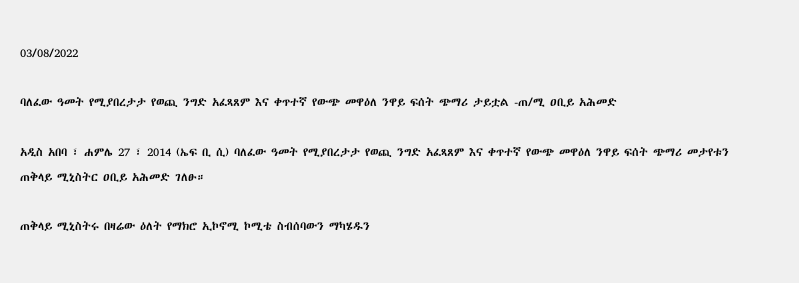03/08/2022

ባለፈው ዓመት የሚያበረታታ የወጪ ንግድ አፈጻጸም እና ቀጥተኛ የውጭ መዋዕለ ንዋይ ፍሰት ጭማሪ ታይቷል -ጠ/ሚ ዐቢይ አሕመድ

አዲስ አበባ ፣ ሐምሌ 27 ፣ 2014 (ኤፍ ቢ ሲ) ባለፈው ዓመት የሚያበረታታ የወጪ ንግድ አፈጻጸም እና ቀጥተኛ የውጭ መዋዕለ ንዋይ ፍሰት ጭማሪ መታየቱን ጠቅላይ ሚኒስትር ዐቢይ አሕመድ ገለፁ።

ጠቅላይ ሚኒስትሩ በዛሬው ዕለት የማክሮ ኢኮኖሚ ኮሚቴ ስብሰባውን ማካሄዱን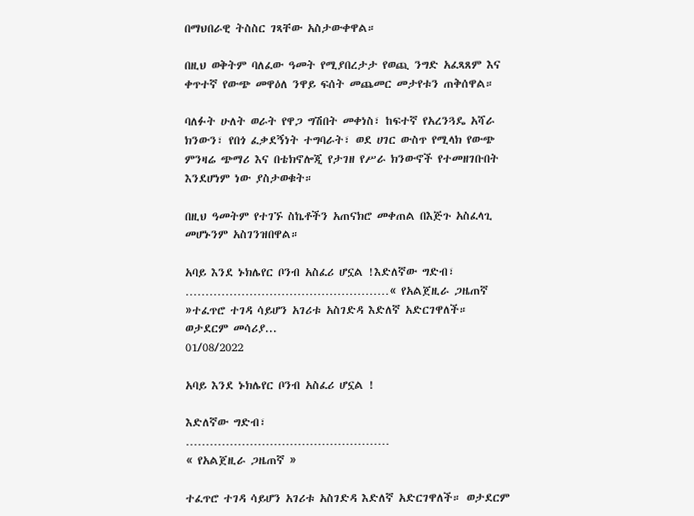በማህበራዊ ትስስር ገጻቸው አስታውቀዋል።

በዚህ ወቅትም ባለፈው ዓመት የሚያበረታታ የወጪ ንግድ አፈጻጸም እና ቀጥተኛ የውጭ መዋዕለ ንዋይ ፍሰት መጨመር መታየቱን ጠቅሰዋል።

ባለፉት ሁለት ወራት የዋጋ ግሽበት መቀነስ፣ ከፍተኛ የአረንጓዴ አሻራ ክንውን፣ የበጎ ፈቃደኝነት ተግባራት፣ ወደ ሀገር ውስጥ የሚላክ የውጭ ምንዛሬ ጭማሪ እና በቴክኖሎጂ የታገዘ የሥራ ክንውኖች የተመዘገቡበት እንደሆነም ነው ያስታወቁት።

በዚህ ዓመትም የተገኙ ስኬቶችን አጠናክሮ መቀጠል በእጅጉ አስፈላጊ መሆኑንም አስገንዝበዋል።

አባይ እንደ ኑክሌየር ቦንብ አስፈሪ ሆኗል !እድለኛው ግድብ፣ ……………………………………………« የአልጀዚራ ጋዜጠኛ »ተፈጥሮ ተገዳ ሳይሆን አገሪቱ አስገድዳ እድለኛ አድርገዋለች። ወታደርም መሳሪያ...
01/08/2022

አባይ እንደ ኑክሌየር ቦንብ አስፈሪ ሆኗል !

እድለኛው ግድብ፣
……………………………………………
« የአልጀዚራ ጋዜጠኛ »

ተፈጥሮ ተገዳ ሳይሆን አገሪቱ አስገድዳ እድለኛ አድርገዋለች። ወታደርም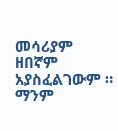መሳሪያም ዘበኛም አያስፈልገውም ። ማንም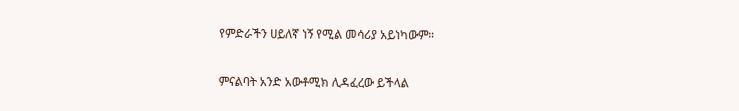የምድራችን ሀይለኛ ነኝ የሚል መሳሪያ አይነካውም።

ምናልባት አንድ አውቶሚክ ሊዳፈረው ይችላል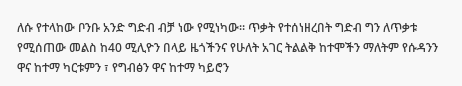ለሱ የተላከው ቦንቡ አንድ ግድብ ብቻ ነው የሚነካው። ጥቃት የተሰነዘረበት ግድብ ግን ለጥቃቱ የሚሰጠው መልስ ከ40 ሚሊዮን በላይ ዜጎችንና የሁለት አገር ትልልቅ ከተሞችን ማለትም የሱዳንን ዋና ከተማ ካርቱምን ፣ የግብፅን ዋና ከተማ ካይሮን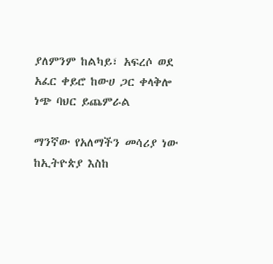ያለምንም ከልካይ፣ አፍረሶ ወደ አፈር ቀይሮ ከውሀ ጋር ቀላቅሎ ነጭ ባህር ይጨምራል

ማንኛው የአለማችን መሳሪያ ነው ከኢትዮጵያ እስከ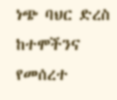ነጭ ባህር ድረስ ከተሞችንና የመሰረተ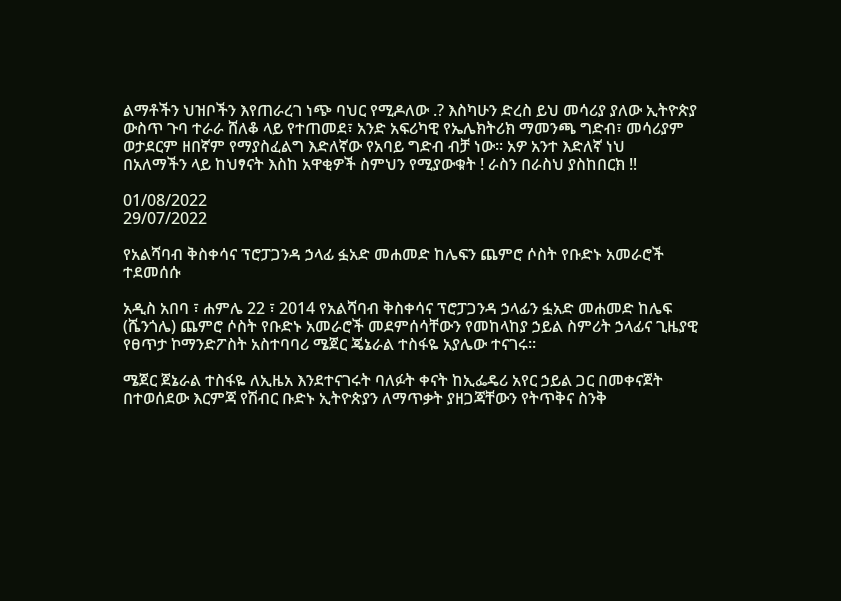ልማቶችን ህዝቦችን እየጠራረገ ነጭ ባህር የሚዶለው .? እስካሁን ድረስ ይህ መሳሪያ ያለው ኢትዮጵያ ውስጥ ጉባ ተራራ ሸለቆ ላይ የተጠመደ፣ አንድ አፍሪካዊ የኤሌክትሪክ ማመንጫ ግድብ፣ መሳሪያም ወታደርም ዘበኛም የማያስፈልግ እድለኛው የአባይ ግድብ ብቻ ነው። አዎ አንተ እድለኛ ነህ
በአለማችን ላይ ከህፃናት እስከ አዋቂዎች ስምህን የሚያውቁት ! ራስን በራስህ ያስከበርክ ‼

01/08/2022
29/07/2022

የአልሻባብ ቅስቀሳና ፕሮፓጋንዳ ኃላፊ ፏአድ መሐመድ ከሌፍን ጨምሮ ሶስት የቡድኑ አመራሮች ተደመሰሱ

አዲስ አበባ ፣ ሐምሌ 22 ፣ 2014 የአልሻባብ ቅስቀሳና ፕሮፓጋንዳ ኃላፊን ፏአድ መሐመድ ከሌፍ (ሼንጎሌ) ጨምሮ ሶስት የቡድኑ አመራሮች መደምሰሳቸውን የመከላከያ ኃይል ስምሪት ኃላፊና ጊዜያዊ የፀጥታ ኮማንድፖስት አስተባባሪ ሜጀር ጄኔራል ተስፋዬ አያሌው ተናገሩ።

ሜጀር ጀኔራል ተስፋዬ ለኢዜአ እንደተናገሩት ባለፉት ቀናት ከኢፌዴሪ አየር ኃይል ጋር በመቀናጀት በተወሰደው እርምጃ የሽብር ቡድኑ ኢትዮጵያን ለማጥቃት ያዘጋጃቸውን የትጥቅና ስንቅ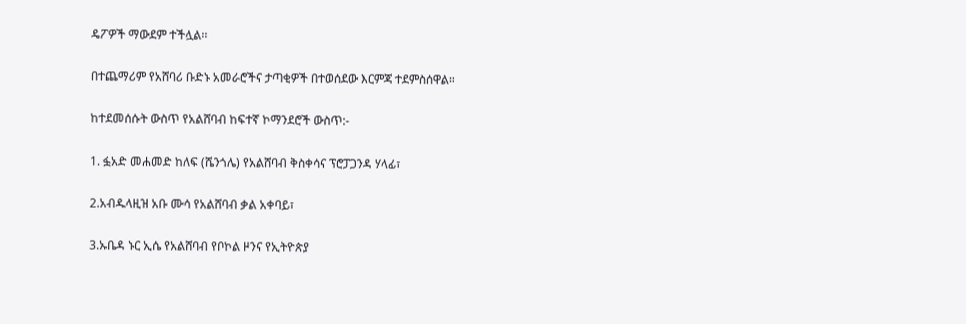ዴፖዎች ማውደም ተችሏል፡፡

በተጨማሪም የአሸባሪ ቡድኑ አመራሮችና ታጣቂዎች በተወሰደው እርምጃ ተደምስሰዋል።

ከተደመሰሱት ውስጥ የአልሸባብ ከፍተኛ ኮማንደሮች ውስጥ:-

1. ፏአድ መሐመድ ከለፍ (ሼንጎሌ) የአልሸባብ ቅስቀሳና ፕሮፓጋንዳ ሃላፊ፣

2.አብዱላዚዝ አቡ ሙሳ የአልሸባብ ቃል አቀባይ፣

3.ኡቤዳ ኑር ኢሴ የአልሸባብ የቦኮል ዞንና የኢትዮጵያ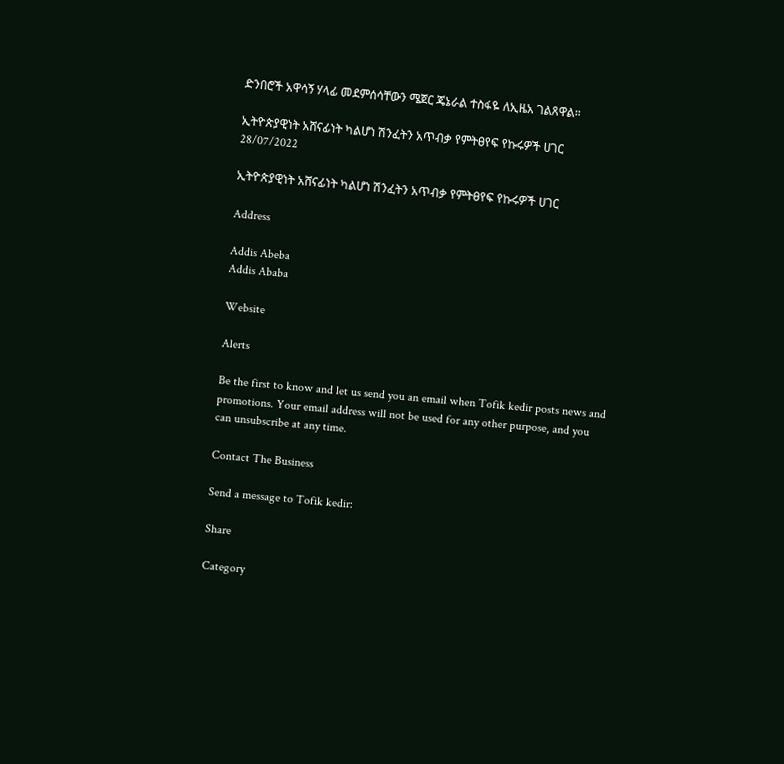ድንበሮች አዋሳኝ ሃላፊ መደምሰሳቸውን ሜጀር ጄኔራል ተስፋዬ ለኢዜአ ገልጸዋል።

ኢትዮጵያዊነት አሸናፊነት ካልሆነ ሽንፈትን አጥብቃ የምትፀየፍ የኩሩዎች ሀገር
28/07/2022

ኢትዮጵያዊነት አሸናፊነት ካልሆነ ሽንፈትን አጥብቃ የምትፀየፍ የኩሩዎች ሀገር

Address

Addis Abeba
Addis Ababa

Website

Alerts

Be the first to know and let us send you an email when Tofik kedir posts news and promotions. Your email address will not be used for any other purpose, and you can unsubscribe at any time.

Contact The Business

Send a message to Tofik kedir:

Share

Category